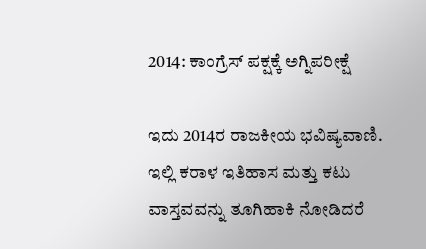2014: ಕಾಂಗ್ರೆಸ್ ಪಕ್ಷಕ್ಕೆ ಅಗ್ನಿಪರೀಕ್ಷೆ

ಇದು 2014ರ ರಾಜಕೀಯ ಭವಿಷ್ಯವಾಣಿ. ಇಲ್ಲಿ ಕರಾಳ ಇತಿಹಾಸ ಮತ್ತು ಕಟು ವಾಸ್ತವವನ್ನು ತೂಗಿಹಾಕಿ ನೋಡಿದರೆ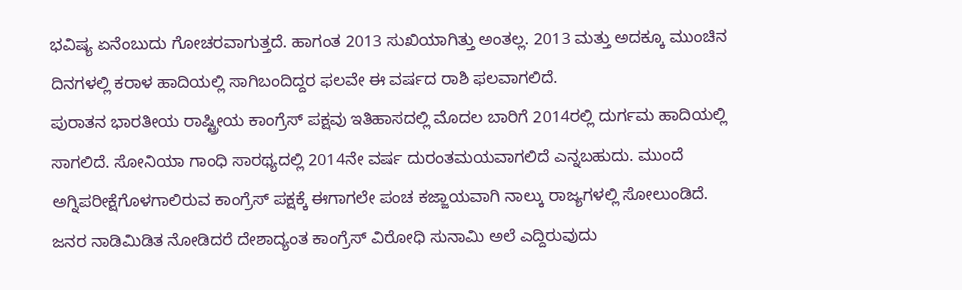ಭವಿಷ್ಯ ಏನೆಂಬುದು ಗೋಚರವಾಗುತ್ತದೆ. ಹಾಗಂತ 2013 ಸುಖಿಯಾಗಿತ್ತು ಅಂತಲ್ಲ. 2013 ಮತ್ತು ಅದಕ್ಕೂ ಮುಂಚಿನ ದಿನಗಳಲ್ಲಿ ಕರಾಳ ಹಾದಿಯಲ್ಲಿ ಸಾಗಿಬಂದಿದ್ದರ ಫಲವೇ ಈ ವರ್ಷದ ರಾಶಿ ಫಲವಾಗಲಿದೆ.
ಪುರಾತನ ಭಾರತೀಯ ರಾಷ್ಟ್ರೀಯ ಕಾಂಗ್ರೆಸ್ ಪಕ್ಷವು ಇತಿಹಾಸದಲ್ಲಿ ಮೊದಲ ಬಾರಿಗೆ 2014ರಲ್ಲಿ ದುರ್ಗಮ ಹಾದಿಯಲ್ಲಿ ಸಾಗಲಿದೆ. ಸೋನಿಯಾ ಗಾಂಧಿ ಸಾರಥ್ಯದಲ್ಲಿ 2014ನೇ ವರ್ಷ ದುರಂತಮಯವಾಗಲಿದೆ ಎನ್ನಬಹುದು. ಮುಂದೆ ಅಗ್ನಿಪರೀಕ್ಷೆಗೊಳಗಾಲಿರುವ ಕಾಂಗ್ರೆಸ್ ಪಕ್ಷಕ್ಕೆ ಈಗಾಗಲೇ ಪಂಚ ಕಜ್ಜಾಯವಾಗಿ ನಾಲ್ಕು ರಾಜ್ಯಗಳಲ್ಲಿ ಸೋಲುಂಡಿದೆ.
ಜನರ ನಾಡಿಮಿಡಿತ ನೋಡಿದರೆ ದೇಶಾದ್ಯಂತ ಕಾಂಗ್ರೆಸ್ ವಿರೋಧಿ ಸುನಾಮಿ ಅಲೆ ಎದ್ದಿರುವುದು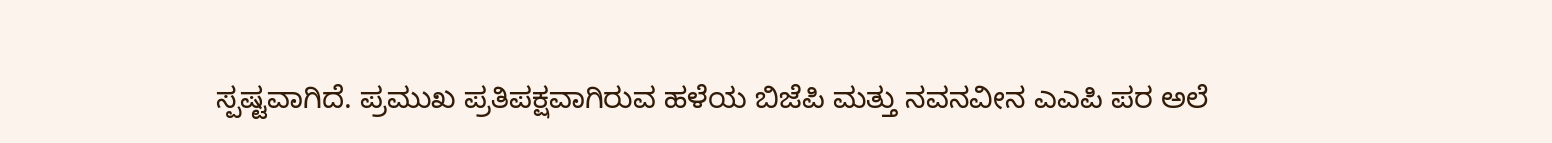ಸ್ಪಷ್ಟವಾಗಿದೆ. ಪ್ರಮುಖ ಪ್ರತಿಪಕ್ಷವಾಗಿರುವ ಹಳೆಯ ಬಿಜೆಪಿ ಮತ್ತು ನವನವೀನ ಎಎಪಿ ಪರ ಅಲೆ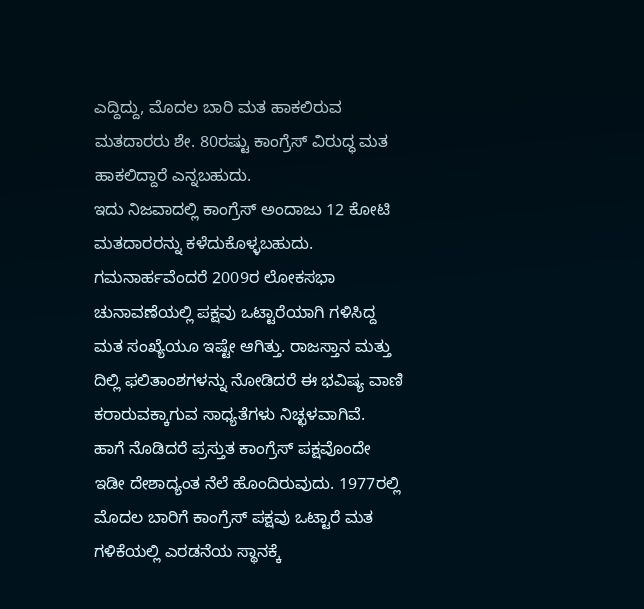ಎದ್ದಿದ್ದು, ಮೊದಲ ಬಾರಿ ಮತ ಹಾಕಲಿರುವ ಮತದಾರರು ಶೇ. 80ರಷ್ಟು ಕಾಂಗ್ರೆಸ್ ವಿರುದ್ಧ ಮತ ಹಾಕಲಿದ್ದಾರೆ ಎನ್ನಬಹುದು.
ಇದು ನಿಜವಾದಲ್ಲಿ ಕಾಂಗ್ರೆಸ್ ಅಂದಾಜು 12 ಕೋಟಿ ಮತದಾರರನ್ನು ಕಳೆದುಕೊಳ್ಳಬಹುದು. ಗಮನಾರ್ಹವೆಂದರೆ 2009ರ ಲೋಕಸಭಾ ಚುನಾವಣೆಯಲ್ಲಿ ಪಕ್ಷವು ಒಟ್ಟಾರೆಯಾಗಿ ಗಳಿಸಿದ್ದ ಮತ ಸಂಖ್ಯೆಯೂ ಇಷ್ಟೇ ಆಗಿತ್ತು. ರಾಜಸ್ತಾನ ಮತ್ತು ದಿಲ್ಲಿ ಫಲಿತಾಂಶಗಳನ್ನು ನೋಡಿದರೆ ಈ ಭವಿಷ್ಯ ವಾಣಿ ಕರಾರುವಕ್ಕಾಗುವ ಸಾಧ್ಯತೆಗಳು ನಿಚ್ಛಳವಾಗಿವೆ.
ಹಾಗೆ ನೊಡಿದರೆ ಪ್ರಸ್ತುತ ಕಾಂಗ್ರೆಸ್ ಪಕ್ಷವೊಂದೇ ಇಡೀ ದೇಶಾದ್ಯಂತ ನೆಲೆ ಹೊಂದಿರುವುದು. 1977ರಲ್ಲಿ ಮೊದಲ ಬಾರಿಗೆ ಕಾಂಗ್ರೆಸ್ ಪಕ್ಷವು ಒಟ್ಟಾರೆ ಮತ ಗಳಿಕೆಯಲ್ಲಿ ಎರಡನೆಯ ಸ್ಥಾನಕ್ಕೆ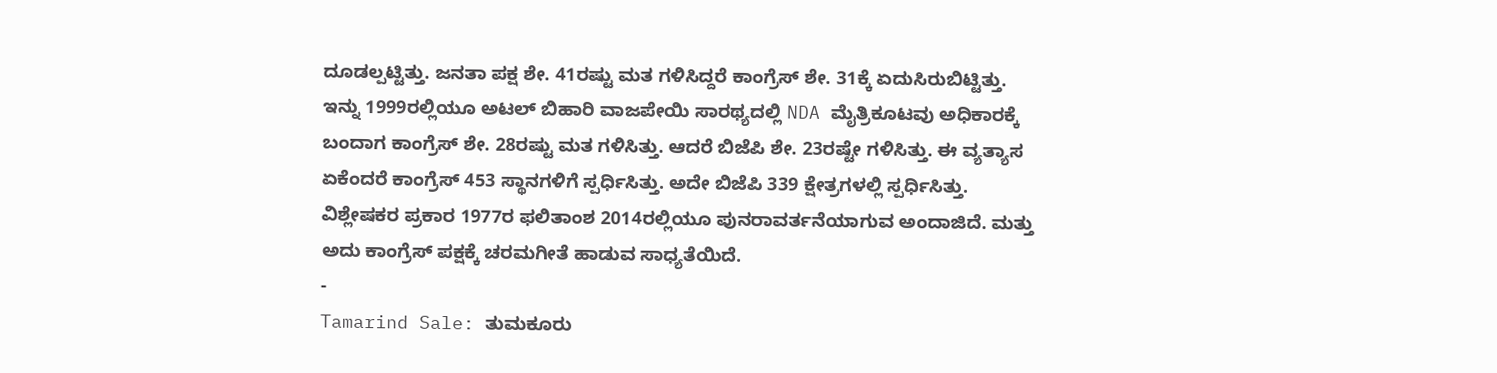ದೂಡಲ್ಪಟ್ಟಿತ್ತು. ಜನತಾ ಪಕ್ಷ ಶೇ. 41ರಷ್ಟು ಮತ ಗಳಿಸಿದ್ದರೆ ಕಾಂಗ್ರೆಸ್ ಶೇ. 31ಕ್ಕೆ ಏದುಸಿರುಬಿಟ್ಟಿತ್ತು.
ಇನ್ನು 1999ರಲ್ಲಿಯೂ ಅಟಲ್ ಬಿಹಾರಿ ವಾಜಪೇಯಿ ಸಾರಥ್ಯದಲ್ಲಿ NDA ಮೈತ್ರಿಕೂಟವು ಅಧಿಕಾರಕ್ಕೆ ಬಂದಾಗ ಕಾಂಗ್ರೆಸ್ ಶೇ. 28ರಷ್ಟು ಮತ ಗಳಿಸಿತ್ತು. ಆದರೆ ಬಿಜೆಪಿ ಶೇ. 23ರಷ್ಟೇ ಗಳಿಸಿತ್ತು. ಈ ವ್ಯತ್ಯಾಸ ಏಕೆಂದರೆ ಕಾಂಗ್ರೆಸ್ 453 ಸ್ಥಾನಗಳಿಗೆ ಸ್ಪರ್ಧಿಸಿತ್ತು. ಅದೇ ಬಿಜೆಪಿ 339 ಕ್ಷೇತ್ರಗಳಲ್ಲಿ ಸ್ಪರ್ಧಿಸಿತ್ತು.
ವಿಶ್ಲೇಷಕರ ಪ್ರಕಾರ 1977ರ ಫಲಿತಾಂಶ 2014ರಲ್ಲಿಯೂ ಪುನರಾವರ್ತನೆಯಾಗುವ ಅಂದಾಜಿದೆ. ಮತ್ತು ಅದು ಕಾಂಗ್ರೆಸ್ ಪಕ್ಷಕ್ಕೆ ಚರಮಗೀತೆ ಹಾಡುವ ಸಾಧ್ಯತೆಯಿದೆ.
-
Tamarind Sale: ತುಮಕೂರು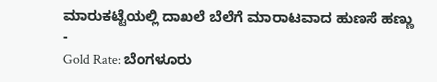ಮಾರುಕಟ್ಟೆಯಲ್ಲಿ ದಾಖಲೆ ಬೆಲೆಗೆ ಮಾರಾಟವಾದ ಹುಣಸೆ ಹಣ್ಣು -
Gold Rate: ಬೆಂಗಳೂರು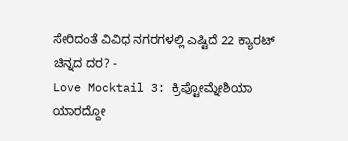ಸೇರಿದಂತೆ ವಿವಿಧ ನಗರಗಳಲ್ಲಿ ಎಷ್ಟಿದೆ 22 ಕ್ಯಾರಟ್ ಚಿನ್ನದ ದರ? -
Love Mocktail 3: ಕ್ರಿಪ್ಟೋಮ್ನೇಶಿಯಾ ಯಾರದ್ದೋ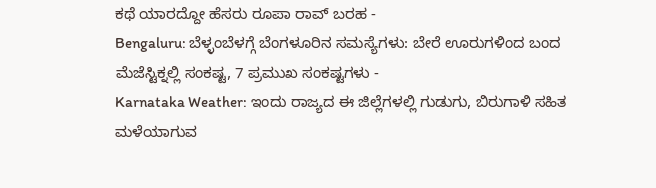ಕಥೆ ಯಾರದ್ದೋ ಹೆಸರು ರೂಪಾ ರಾವ್ ಬರಹ -
Bengaluru: ಬೆಳ್ಳಂಬೆಳಗ್ಗೆ ಬೆಂಗಳೂರಿನ ಸಮಸ್ಯೆಗಳು: ಬೇರೆ ಊರುಗಳಿಂದ ಬಂದ ಮೆಜೆಸ್ಟಿಕ್ನಲ್ಲಿ ಸಂಕಷ್ಟ, 7 ಪ್ರಮುಖ ಸಂಕಷ್ಟಗಳು -
Karnataka Weather: ಇಂದು ರಾಜ್ಯದ ಈ ಜಿಲ್ಲೆಗಳಲ್ಲಿ ಗುಡುಗು, ಬಿರುಗಾಳಿ ಸಹಿತ ಮಳೆಯಾಗುವ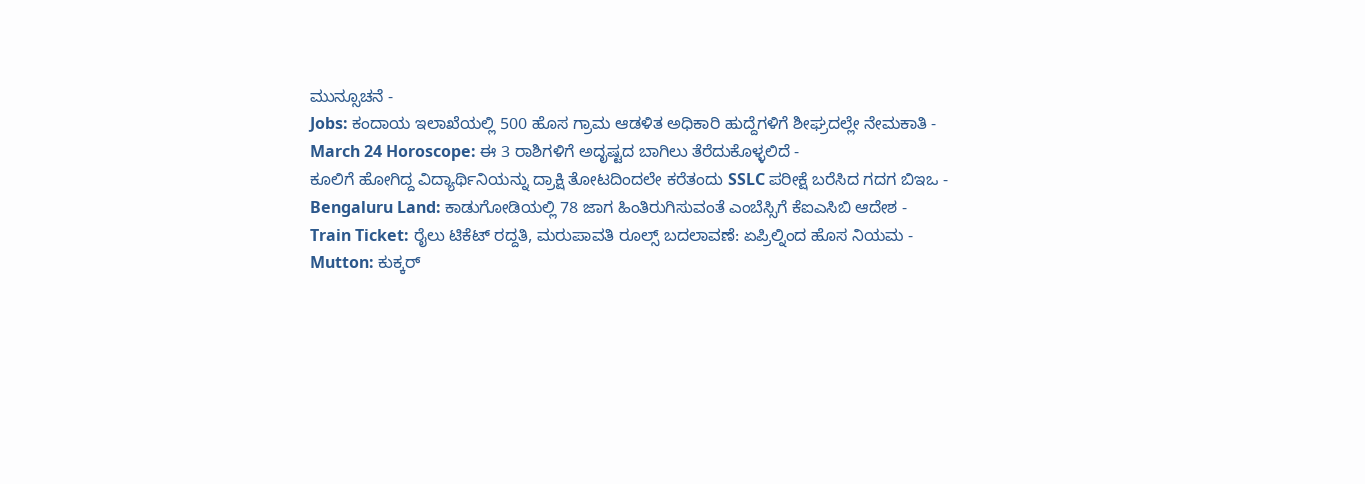ಮುನ್ಸೂಚನೆ -
Jobs: ಕಂದಾಯ ಇಲಾಖೆಯಲ್ಲಿ 500 ಹೊಸ ಗ್ರಾಮ ಆಡಳಿತ ಅಧಿಕಾರಿ ಹುದ್ದೆಗಳಿಗೆ ಶೀಘ್ರದಲ್ಲೇ ನೇಮಕಾತಿ -
March 24 Horoscope: ಈ 3 ರಾಶಿಗಳಿಗೆ ಅದೃಷ್ಟದ ಬಾಗಿಲು ತೆರೆದುಕೊಳ್ಳಲಿದೆ -
ಕೂಲಿಗೆ ಹೋಗಿದ್ದ ವಿದ್ಯಾರ್ಥಿನಿಯನ್ನು ದ್ರಾಕ್ಷಿ ತೋಟದಿಂದಲೇ ಕರೆತಂದು SSLC ಪರೀಕ್ಷೆ ಬರೆಸಿದ ಗದಗ ಬಿಇಒ -
Bengaluru Land: ಕಾಡುಗೋಡಿಯಲ್ಲಿ 78 ಜಾಗ ಹಿಂತಿರುಗಿಸುವಂತೆ ಎಂಬೆಸ್ಸಿಗೆ ಕೆಐಎಸಿಬಿ ಆದೇಶ -
Train Ticket: ರೈಲು ಟಿಕೆಟ್ ರದ್ದತಿ, ಮರುಪಾವತಿ ರೂಲ್ಸ್ ಬದಲಾವಣೆ: ಏಪ್ರಿಲ್ನಿಂದ ಹೊಸ ನಿಯಮ -
Mutton: ಕುಕ್ಕರ್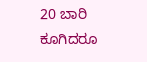20 ಬಾರಿ ಕೂಗಿದರೂ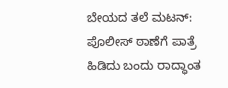ಬೇಯದ ತಲೆ ಮಟನ್: ಪೊಲೀಸ್ ಠಾಣೆಗೆ ಪಾತ್ರೆ ಹಿಡಿದು ಬಂದು ರಾದ್ಧಾಂತ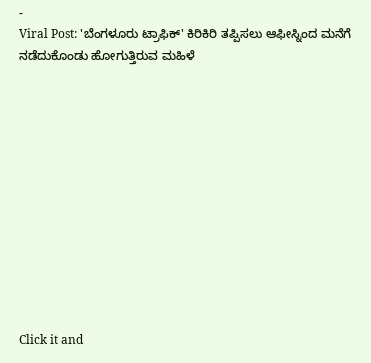-
Viral Post: 'ಬೆಂಗಳೂರು ಟ್ರಾಫಿಕ್' ಕಿರಿಕಿರಿ ತಪ್ಪಿಸಲು ಆಫೀಸ್ನಿಂದ ಮನೆಗೆ ನಡೆದುಕೊಂಡು ಹೋಗುತ್ತಿರುವ ಮಹಿಳೆ












Click it and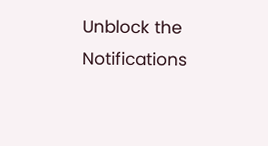Unblock the Notifications